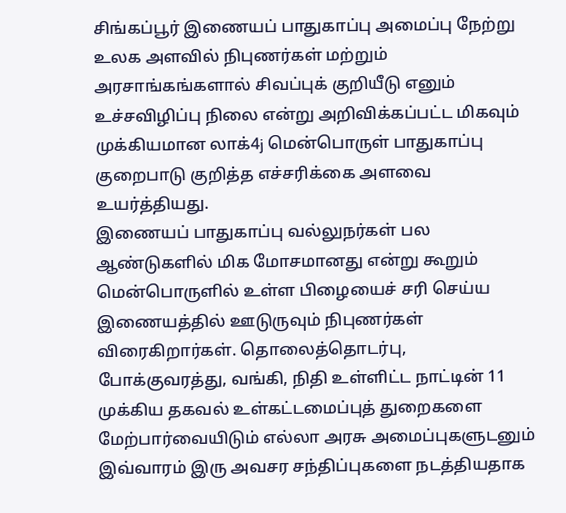சிங்கப்பூர் இணையப் பாதுகாப்பு அமைப்பு நேற்று உலக அளவில் நிபுணர்கள் மற்றும் அரசாங்கங்களால் சிவப்புக் குறியீடு எனும் உச்சவிழிப்பு நிலை என்று அறிவிக்கப்பட்ட மிகவும் முக்கியமான லாக்4j மென்பொருள் பாதுகாப்பு குறைபாடு குறித்த எச்சரிக்கை அளவை உயர்த்தியது.
இணையப் பாதுகாப்பு வல்லுநர்கள் பல ஆண்டுகளில் மிக மோசமானது என்று கூறும் மென்பொருளில் உள்ள பிழையைச் சரி செய்ய இணையத்தில் ஊடுருவும் நிபுணர்கள் விரைகிறார்கள். தொலைத்தொடர்பு, போக்குவரத்து, வங்கி, நிதி உள்ளிட்ட நாட்டின் 11 முக்கிய தகவல் உள்கட்டமைப்புத் துறைகளை மேற்பார்வையிடும் எல்லா அரசு அமைப்புகளுடனும் இவ்வாரம் இரு அவசர சந்திப்புகளை நடத்தியதாக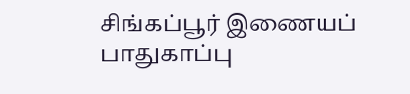சிங்கப்பூர் இணையப் பாதுகாப்பு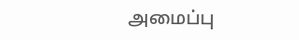அமைப்பு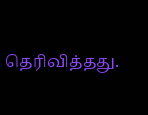தெரிவித்தது.